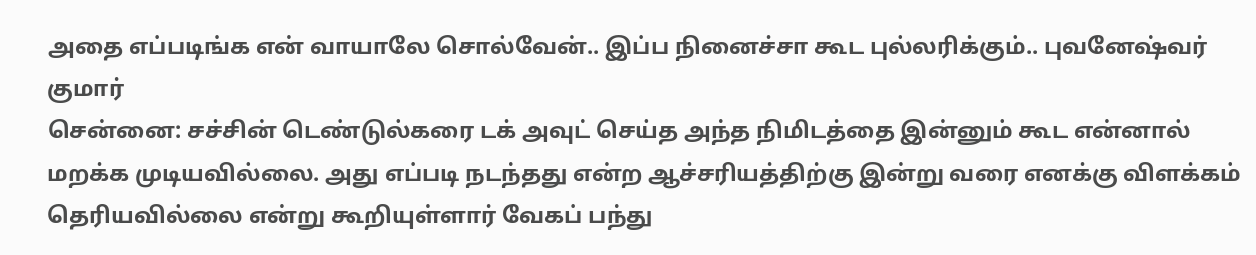அதை எப்படிங்க என் வாயாலே சொல்வேன்.. இப்ப நினைச்சா கூட புல்லரிக்கும்.. புவனேஷ்வர் குமார்
சென்னை: சச்சின் டெண்டுல்கரை டக் அவுட் செய்த அந்த நிமிடத்தை இன்னும் கூட என்னால் மறக்க முடியவில்லை. அது எப்படி நடந்தது என்ற ஆச்சரியத்திற்கு இன்று வரை எனக்கு விளக்கம் தெரியவில்லை என்று கூறியுள்ளார் வேகப் பந்து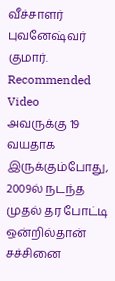வீச்சாளர் புவனேஷ்வர் குமார்.
Recommended Video
அவருக்கு 19 வயதாக இருக்கும்போது, 2009ல் நடந்த முதல் தர போட்டி ஒன்றில்தான் சச்சினை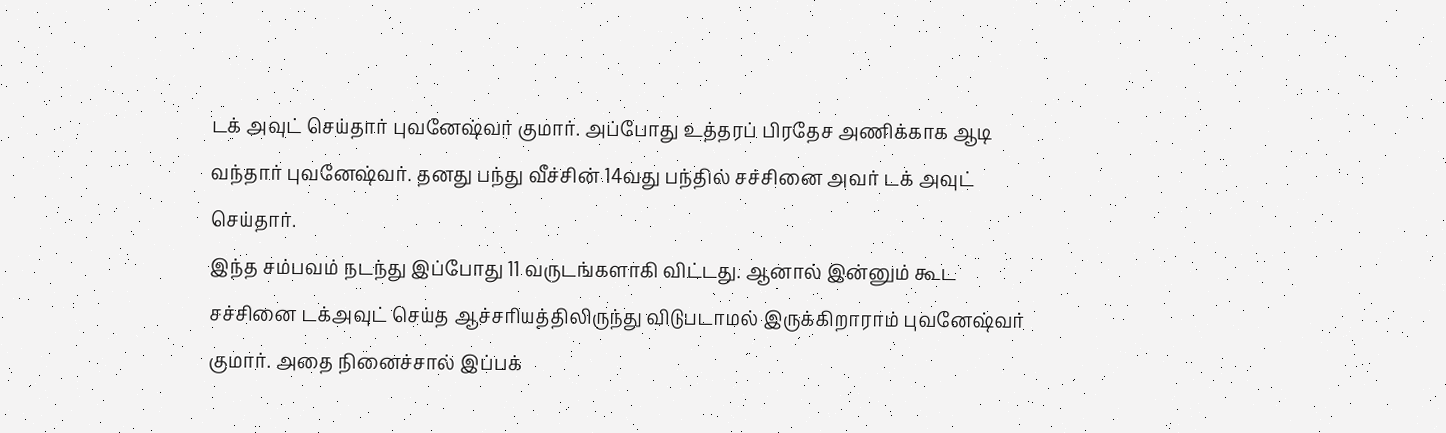டக் அவுட் செய்தார் புவனேஷ்வர் குமார். அப்போது உத்தரப் பிரதேச அணிக்காக ஆடி வந்தார் புவனேஷ்வர். தனது பந்து வீச்சின் 14வது பந்தில் சச்சினை அவர் டக் அவுட் செய்தார்.
இந்த சம்பவம் நடந்து இப்போது 11 வருடங்களாகி விட்டது. ஆனால் இன்னும் கூட சச்சினை டக்அவுட் செய்த ஆச்சரியத்திலிருந்து விடுபடாமல் இருக்கிறாராம் புவனேஷ்வர் குமார். அதை நினைச்சால் இப்பக்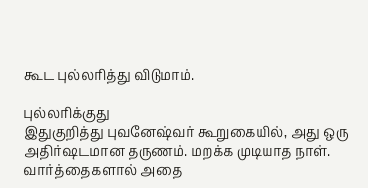கூட புல்லரித்து விடுமாம்.

புல்லரிக்குது
இதுகுறித்து புவனேஷ்வர் கூறுகையில், அது ஒரு அதிர்ஷடமான தருணம். மறக்க முடியாத நாள். வார்த்தைகளால் அதை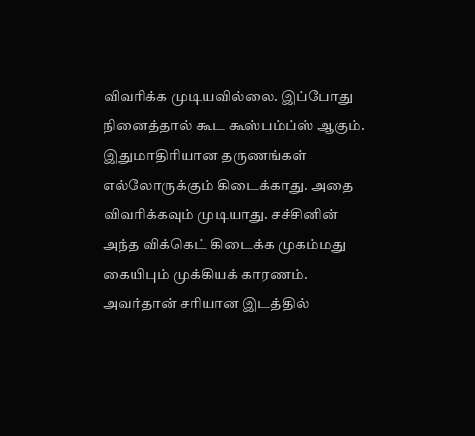விவரிக்க முடியவில்லை. இப்போது நினைத்தால் கூட கூஸ்பம்ப்ஸ் ஆகும். இதுமாதிரியான தருணங்கள் எல்லோருக்கும் கிடைக்காது. அதை விவரிக்கவும் முடியாது. சச்சினின் அந்த விக்கெட் கிடைக்க முகம்மது கையிபும் முக்கியக் காரணம். அவர்தான் சரியான இடத்தில்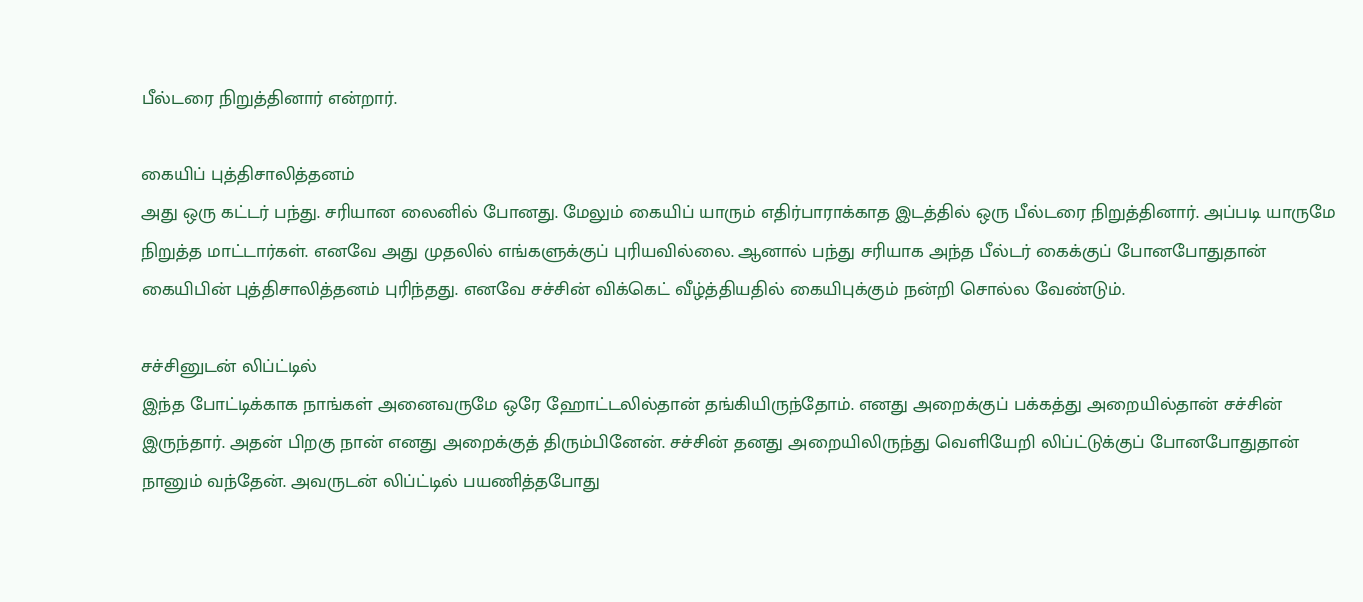பீல்டரை நிறுத்தினார் என்றார்.

கையிப் புத்திசாலித்தனம்
அது ஒரு கட்டர் பந்து. சரியான லைனில் போனது. மேலும் கையிப் யாரும் எதிர்பாராக்காத இடத்தில் ஒரு பீல்டரை நிறுத்தினார். அப்படி யாருமே நிறுத்த மாட்டார்கள். எனவே அது முதலில் எங்களுக்குப் புரியவில்லை. ஆனால் பந்து சரியாக அந்த பீல்டர் கைக்குப் போனபோதுதான் கையிபின் புத்திசாலித்தனம் புரிந்தது. எனவே சச்சின் விக்கெட் வீழ்த்தியதில் கையிபுக்கும் நன்றி சொல்ல வேண்டும்.

சச்சினுடன் லிப்ட்டில்
இந்த போட்டிக்காக நாங்கள் அனைவருமே ஒரே ஹோட்டலில்தான் தங்கியிருந்தோம். எனது அறைக்குப் பக்கத்து அறையில்தான் சச்சின் இருந்தார். அதன் பிறகு நான் எனது அறைக்குத் திரும்பினேன். சச்சின் தனது அறையிலிருந்து வெளியேறி லிப்ட்டுக்குப் போனபோதுதான் நானும் வந்தேன். அவருடன் லிப்ட்டில் பயணித்தபோது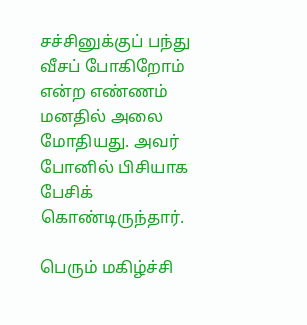சச்சினுக்குப் பந்து வீசப் போகிறோம் என்ற எண்ணம் மனதில் அலை மோதியது. அவர் போனில் பிசியாக பேசிக் கொண்டிருந்தார்.

பெரும் மகிழ்ச்சி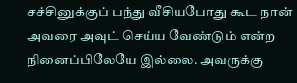சச்சினுக்குப் பந்து வீசியபோது கூட நான் அவரை அவுட் செய்ய வேண்டும் என்ற நினைப்பிலேயே இல்லை. அவருக்கு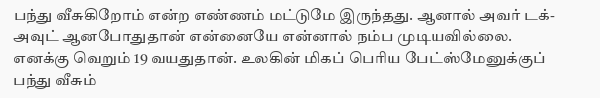பந்து வீசுகிறோம் என்ற எண்ணம் மட்டுமே இருந்தது. ஆனால் அவர் டக்-அவுட் ஆனபோதுதான் என்னையே என்னால் நம்ப முடியவில்லை. எனக்கு வெறும் 19 வயதுதான். உலகின் மிகப் பெரிய பேட்ஸ்மேனுக்குப் பந்து வீசும்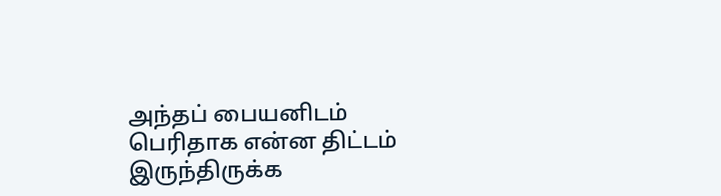அந்தப் பையனிடம் பெரிதாக என்ன திட்டம் இருந்திருக்க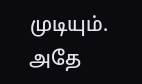முடியும். அதே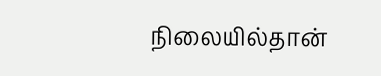நிலையில்தான்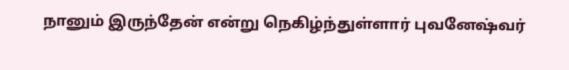நானும் இருந்தேன் என்று நெகிழ்ந்துள்ளார் புவனேஷ்வர்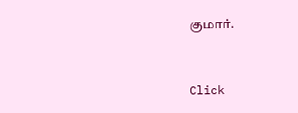குமார்.


Click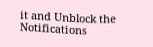it and Unblock the Notifications